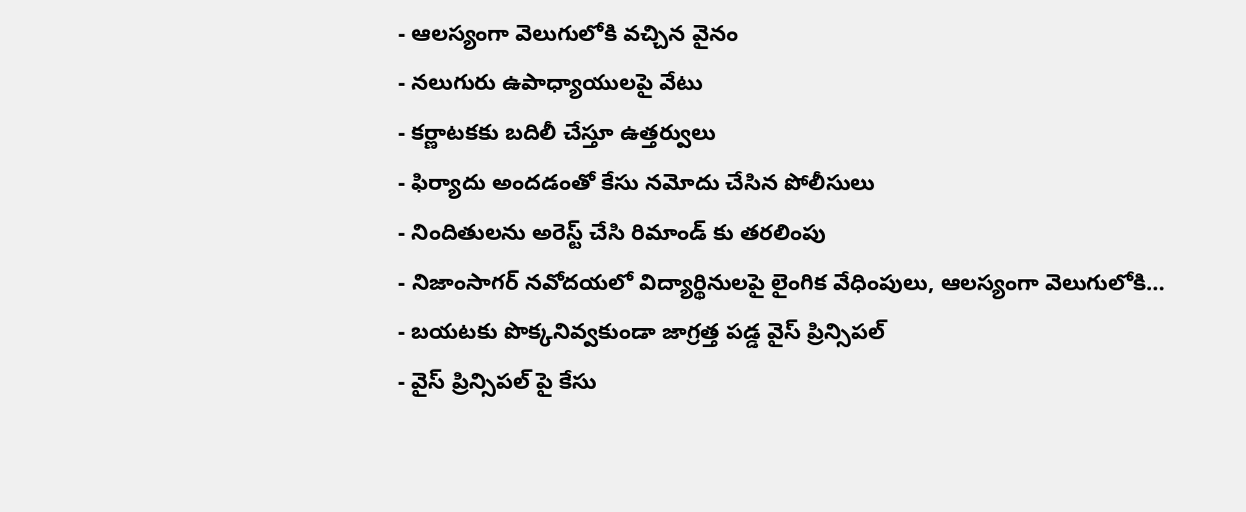- ఆలస్యంగా వెలుగులోకి వచ్చిన వైనం
- నలుగురు ఉపాధ్యాయులపై వేటు
- కర్ణాటకకు బదిలీ చేస్తూ ఉత్తర్వులు
- ఫిర్యాదు అందడంతో కేసు నమోదు చేసిన పోలీసులు
- నిందితులను అరెస్ట్ చేసి రిమాండ్ కు తరలింపు
- నిజాంసాగర్ నవోదయలో విద్యార్థినులపై లైంగిక వేధింపులు, ఆలస్యంగా వెలుగులోకి…
- బయటకు పొక్కనివ్వకుండా జాగ్రత్త పడ్డ వైస్ ప్రిన్సిపల్
- వైస్ ప్రిన్సిపల్ పై కేసు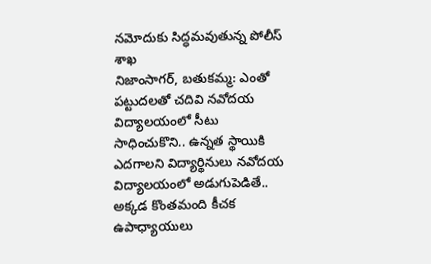నమోదుకు సిద్ధమవుతున్న పోలీస్ శాఖ
నిజాంసాగర్, బతుకమ్మ: ఎంతో పట్టుదలతో చదివి నవోదయ విద్యాలయంలో సీటు సాధించుకొని.. ఉన్నత స్థాయికి ఎదగాలని విద్యార్థినులు నవోదయ విద్యాలయంలో అడుగుపెడితే.. అక్కడ కొంతమంది కీచక ఉపాధ్యాయులు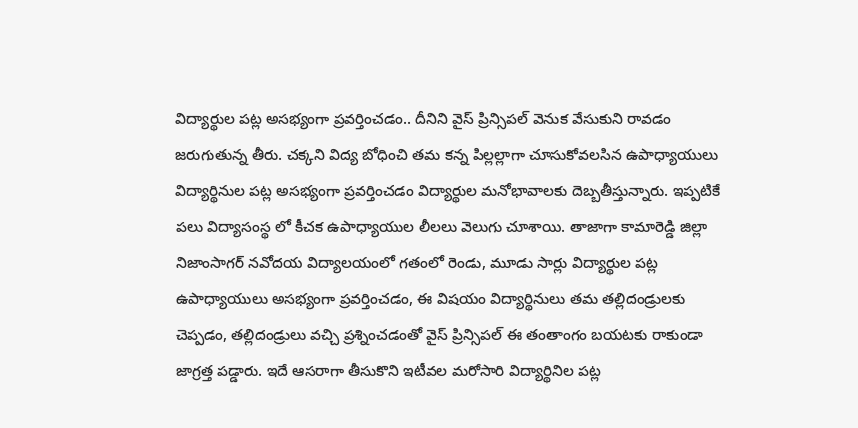విద్యార్థుల పట్ల అసభ్యంగా ప్రవర్తించడం.. దీనిని వైస్ ప్రిన్సిపల్ వెనుక వేసుకుని రావడం జరుగుతున్న తీరు. చక్కని విద్య బోధించి తమ కన్న పిల్లల్లాగా చూసుకోవలసిన ఉపాధ్యాయులు విద్యార్థినుల పట్ల అసభ్యంగా ప్రవర్తించడం విద్యార్థుల మనోభావాలకు దెబ్బతీస్తున్నారు. ఇప్పటికే పలు విద్యాసంస్థ లో కీచక ఉపాధ్యాయుల లీలలు వెలుగు చూశాయి. తాజాగా కామారెడ్డి జిల్లా నిజాంసాగర్ నవోదయ విద్యాలయంలో గతంలో రెండు, మూడు సార్లు విద్యార్థుల పట్ల ఉపాధ్యాయులు అసభ్యంగా ప్రవర్తించడం, ఈ విషయం విద్యార్థినులు తమ తల్లిదండ్రులకు చెప్పడం, తల్లిదండ్రులు వచ్చి ప్రశ్నించడంతో వైస్ ప్రిన్సిపల్ ఈ తంతాంగం బయటకు రాకుండా జాగ్రత్త పడ్డారు. ఇదే ఆసరాగా తీసుకొని ఇటీవల మరోసారి విద్యార్థినిల పట్ల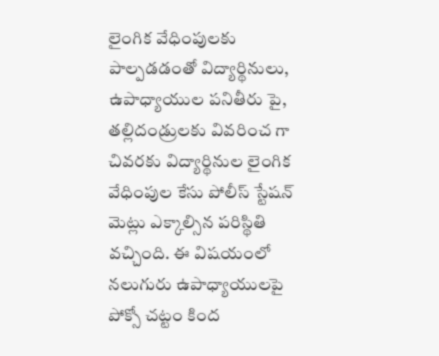లైంగిక వేధింపులకు పాల్పడడంతో విద్యార్థినులు, ఉపాధ్యాయుల పనితీరు పై, తల్లిదండ్రులకు వివరించ గా చివరకు విద్యార్థినుల లైంగిక వేధింపుల కేసు పోలీస్ స్టేషన్ మెట్లు ఎక్కాల్సిన పరిస్థితి వచ్చింది. ఈ విషయంలో నలుగురు ఉపాధ్యాయులపై పోక్సో చట్టం కింద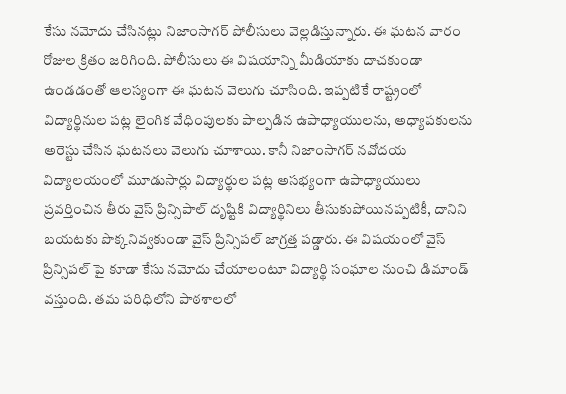కేసు నమోదు చేసినట్లు నిజాంసాగర్ పోలీసులు వెల్లడిస్తున్నారు. ఈ ఘటన వారం రోజుల క్రితం జరిగింది. పోలీసులు ఈ విషయాన్ని మీడియాకు దాచకుండా ఉండడంతో ఆలస్యంగా ఈ ఘటన వెలుగు చూసింది. ఇప్పటికే రాష్ట్రంలో విద్యార్థినుల పట్ల లైంగిక వేధింపులకు పాల్పడిన ఉపాధ్యాయులను, అధ్యాపకులను అరెస్టు చేసిన ఘటనలు వెలుగు చూశాయి. కానీ నిజాంసాగర్ నవోదయ విద్యాలయంలో మూడుసార్లు విద్యార్థుల పట్ల అసభ్యంగా ఉపాధ్యాయులు ప్రవర్తించిన తీరు వైస్ ప్రిన్సిపాల్ దృష్టికి విద్యార్థినిలు తీసుకుపోయినప్పటికీ, దానిని బయటకు పొక్కనివ్వకుండా వైస్ ప్రిన్సిపల్ జాగ్రత్త పడ్డారు. ఈ విషయంలో వైస్ ప్రిన్సిపల్ పై కూడా కేసు నమోదు చేయాలంటూ విద్యార్థి సంఘాల నుంచి డిమాండ్ వస్తుంది. తమ పరిధిలోని పాఠశాలలో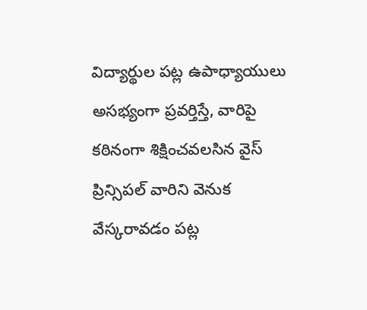విద్యార్థుల పట్ల ఉపాధ్యాయులు అసభ్యంగా ప్రవర్తిస్తే, వారిపై కఠినంగా శిక్షించవలసిన వైస్ ప్రిన్సిపల్ వారిని వెనుక వేస్కరావడం పట్ల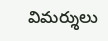విమర్శులు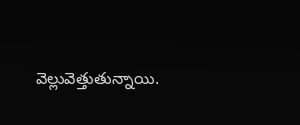వెల్లువెత్తుతున్నాయి.